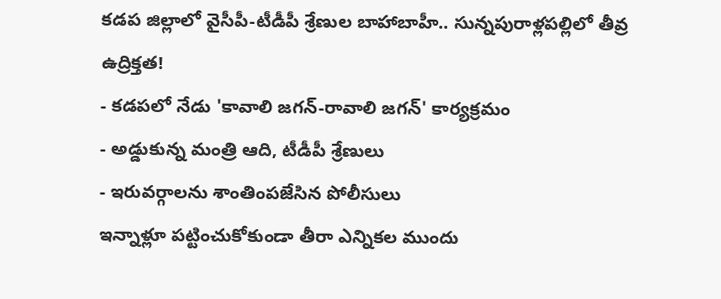కడప జిల్లాలో వైసీపీ-టీడీపీ శ్రేణుల బాహాబాహీ.. సున్నపురాళ్లపల్లిలో తీవ్ర ఉద్రిక్తత!
- కడపలో నేడు 'కావాలి జగన్-రావాలి జగన్' కార్యక్రమం
- అడ్డుకున్న మంత్రి ఆది, టీడీపీ శ్రేణులు
- ఇరువర్గాలను శాంతింపజేసిన పోలీసులు
ఇన్నాళ్లూ పట్టించుకోకుండా తీరా ఎన్నికల ముందు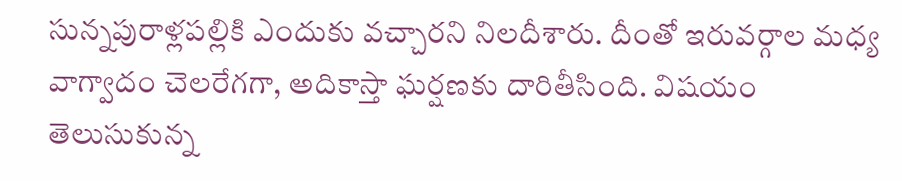సున్నపురాళ్లపల్లికి ఎందుకు వచ్చారని నిలదీశారు. దీంతో ఇరువర్గాల మధ్య వాగ్వాదం చెలరేగగా, అదికాస్తా ఘర్షణకు దారితీసింది. విషయం తెలుసుకున్న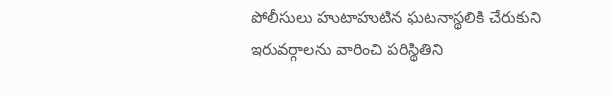పోలీసులు హుటాహుటిన ఘటనాస్థలికి చేరుకుని ఇరువర్గాలను వారించి పరిస్థితిని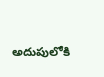అదుపులోకి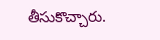తీసుకొచ్చారు.